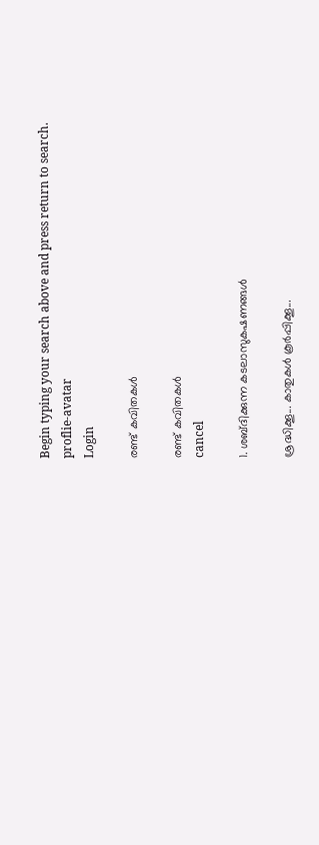Begin typing your search above and press return to search.
proflie-avatar
Login

രണ്ട് കവിതകൾ

രണ്ട് കവിതകൾ
cancel

1. ശബ്‌ദിക്കുന്ന കടലാസുകഷണങ്ങൾ

ശ്രദ്ധിക്കൂ... കാതുകൾ കൂർപ്പിക്കൂ...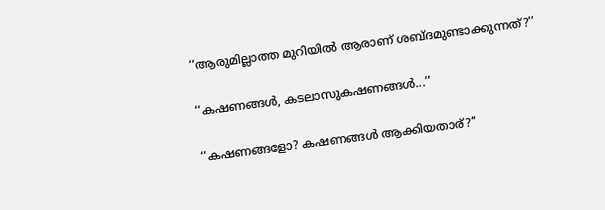‘‘ആരുമില്ലാത്ത മുറിയിൽ ആരാണ് ശബ്‌ദമുണ്ടാക്കുന്നത്?’’

‘‘കഷണങ്ങൾ, കടലാസുകഷണങ്ങൾ...’’

‘‘കഷണങ്ങളോ? കഷണങ്ങൾ ആക്കിയതാര്?’’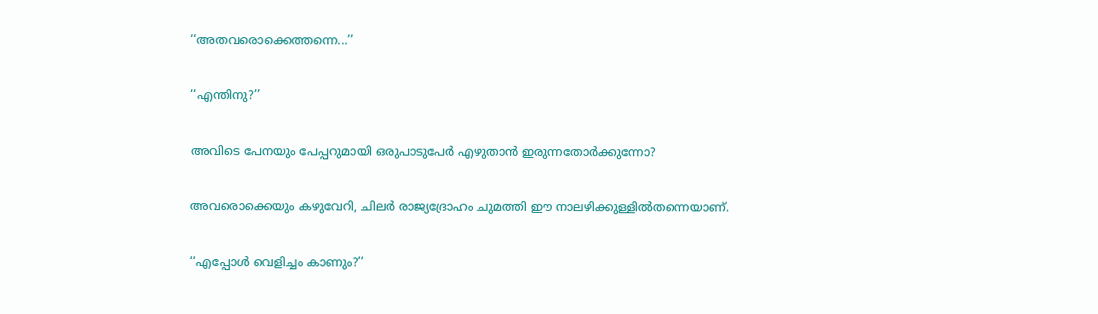‘‘അതവരൊക്കെത്തന്നെ...’’

‘‘എന്തിനു?’’

അവിടെ പേനയും പേപ്പറുമായി ഒരുപാടുപേർ എഴുതാൻ ഇരുന്നതോർക്കുന്നോ?

അവരൊക്കെയും കഴുവേറി, ചിലർ രാജ്യദ്രോഹം ചുമത്തി ഈ നാലഴിക്കുള്ളിൽതന്നെയാണ്.

‘‘എപ്പോൾ വെളിച്ചം കാണും?’’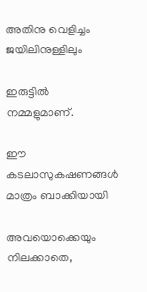അതിനു വെളിച്ചം ജയിലിനുള്ളിലും

ഇരുട്ടിൽ നമ്മളുമാണ്.

ഈ കടലാസുകഷണങ്ങൾ മാത്രം ബാക്കിയായി

അവയൊക്കെയും നിലക്കാതെ,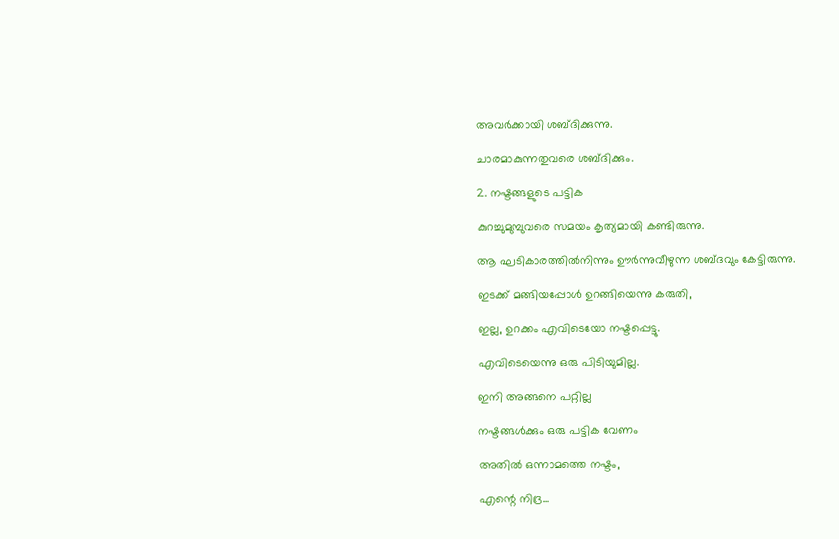അവർക്കായി ശബ്ദിക്കുന്നു.

ചാരമാകുന്നതുവരെ ശബ്‌ദിക്കും.

2. നഷ്ടങ്ങളുടെ പട്ടിക

കുറച്ചുമുമ്പുവരെ സമയം കൃത്യമായി കണ്ടിരുന്നു.

ആ ഘടികാരത്തിൽനിന്നും ഊർന്നുവീഴുന്ന ശബ്ദവും കേട്ടിരുന്നു.

ഇടക്ക് മങ്ങിയപ്പോൾ ഉറങ്ങിയെന്നു കരുതി,

ഇല്ല, ഉറക്കം എവിടെയോ നഷ്ടപ്പെട്ടു.

എവിടെയെന്നു ഒരു പിടിയുമില്ല.

ഇനി അങ്ങനെ പറ്റില്ല

നഷ്ടങ്ങൾക്കും ഒരു പട്ടിക വേണം

അതിൽ ഒന്നാമത്തെ നഷ്ടം,

എന്റെ നിദ്ര...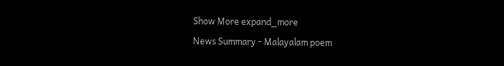Show More expand_more
News Summary - Malayalam poem